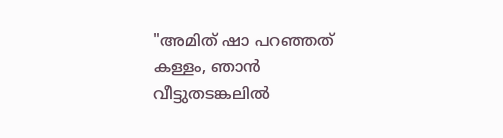"അമിത് ഷാ പറഞ്ഞത് കള്ളം, ഞാൻ വീട്ടുതടങ്കലിൽ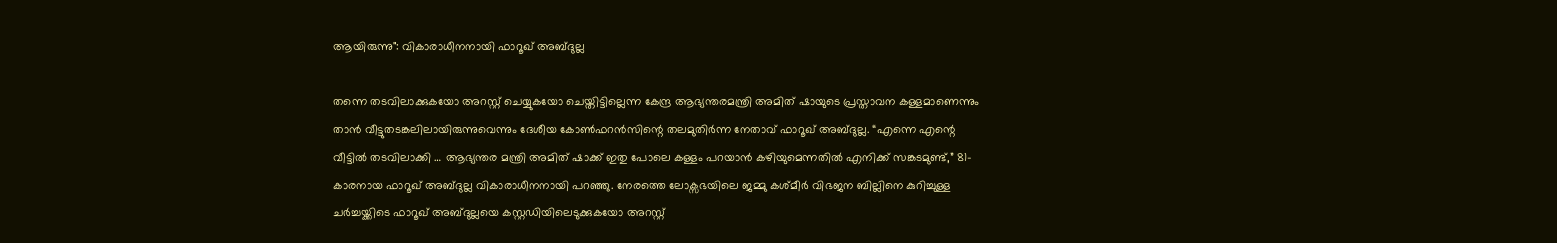ആയിരുന്നു": വികാരാധീനനായി ഫാറൂഖ് അബ്ദുല്ല

തന്നെ തടവിലാക്കുകയോ അറസ്റ്റ് ചെയ്യുകയോ ചെയ്തിട്ടില്ലെന്ന കേന്ദ്ര ആഭ്യന്തരമന്ത്രി അമിത് ഷായുടെ പ്രസ്താവന കള്ളമാണെന്നും താൻ വീട്ടുതടങ്കലിലായിരുന്നുവെന്നും ദേശീയ കോൺഫറൻസിന്റെ തലമുതിർന്ന നേതാവ് ഫാറൂഖ് അബ്ദുല്ല. “എന്നെ എന്റെ വീട്ടിൽ തടവിലാക്കി … ആഭ്യന്തര മന്ത്രി അമിത് ഷാക്ക് ഇതു പോലെ കള്ളം പറയാൻ കഴിയുമെന്നതിൽ എനിക്ക് സങ്കടമുണ്ട്,” 81- കാരനായ ഫാറൂഖ് അബ്ദുല്ല വികാരാധീനനായി പറഞ്ഞു. നേരത്തെ ലോക്സഭയിലെ ജമ്മു കശ്മീർ വിഭജന ബില്ലിനെ കുറിച്ചുള്ള ചർച്ചയ്ക്കിടെ ഫാറൂഖ് അബ്ദുല്ലയെ കസ്റ്റഡിയിലെടുക്കുകയോ അറസ്റ്റ്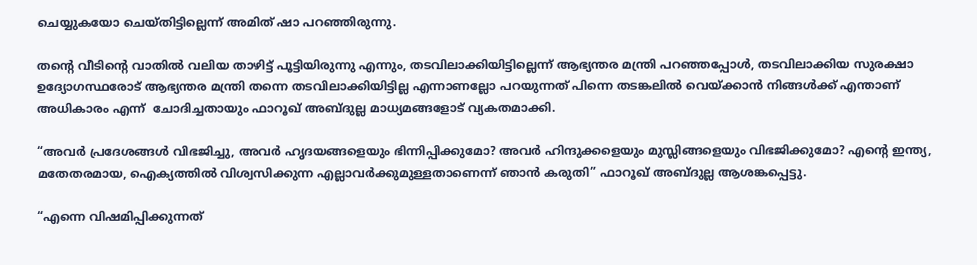ചെയ്യുകയോ ചെയ്തിട്ടില്ലെന്ന് അമിത് ഷാ പറഞ്ഞിരുന്നു.

തന്റെ വീടിന്റെ വാതിൽ വലിയ താഴിട്ട് പൂട്ടിയിരുന്നു എന്നും, തടവിലാക്കിയിട്ടില്ലെന്ന് ആഭ്യന്തര മന്ത്രി പറഞ്ഞപ്പോൾ, തടവിലാക്കിയ സുരക്ഷാ ഉദ്യോഗസ്ഥരോട് ആഭ്യന്തര മന്ത്രി തന്നെ തടവിലാക്കിയിട്ടില്ല എന്നാണല്ലോ പറയുന്നത് പിന്നെ തടങ്കലിൽ വെയ്ക്കാൻ നിങ്ങൾക്ക് എന്താണ് അധികാരം എന്ന്  ചോദിച്ചതായും ഫാറൂഖ് അബ്ദുല്ല മാധ്യമങ്ങളോട് വ്യകതമാക്കി.

“അവർ പ്രദേശങ്ങൾ വിഭജിച്ചു, അവർ ഹൃദയങ്ങളെയും ഭിന്നിപ്പിക്കുമോ? അവർ ഹിന്ദുക്കളെയും മുസ്ലിങ്ങളെയും വിഭജിക്കുമോ? എന്റെ ഇന്ത്യ, മതേതരമായ, ഐക്യത്തിൽ വിശ്വസിക്കുന്ന എല്ലാവർക്കുമുള്ളതാണെന്ന് ഞാൻ കരുതി” ഫാറൂഖ് അബ്ദുല്ല ആശങ്കപ്പെട്ടു.

“എന്നെ വിഷമിപ്പിക്കുന്നത്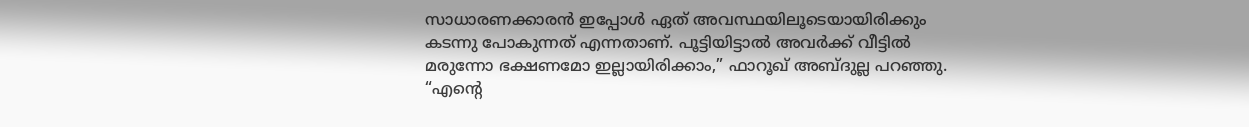സാധാരണക്കാരൻ ഇപ്പോൾ ഏത് അവസ്ഥയിലൂടെയായിരിക്കും കടന്നു പോകുന്നത് എന്നതാണ്. പൂട്ടിയിട്ടാൽ അവർക്ക് വീട്ടിൽ മരുന്നോ ഭക്ഷണമോ ഇല്ലായിരിക്കാം,” ഫാറൂഖ് അബ്ദുല്ല പറഞ്ഞു. “എന്റെ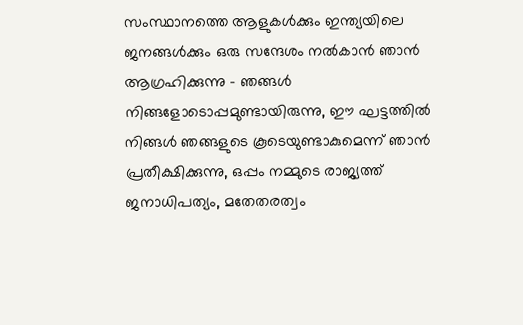സംസ്ഥാനത്തെ ആളുകൾക്കും ഇന്ത്യയിലെ ജനങ്ങൾക്കും ഒരു സന്ദേശം നൽകാൻ ഞാൻ ആഗ്രഹിക്കുന്നു – ഞങ്ങൾ നിങ്ങളോടൊപ്പമുണ്ടായിരുന്നു, ഈ ഘട്ടത്തിൽ നിങ്ങൾ ഞങ്ങളുടെ കൂടെയുണ്ടാകുമെന്ന് ഞാൻ പ്രതീക്ഷിക്കുന്നു, ഒപ്പം നമ്മുടെ രാജ്യത്ത് ജനാധിപത്യം, മതേതരത്വം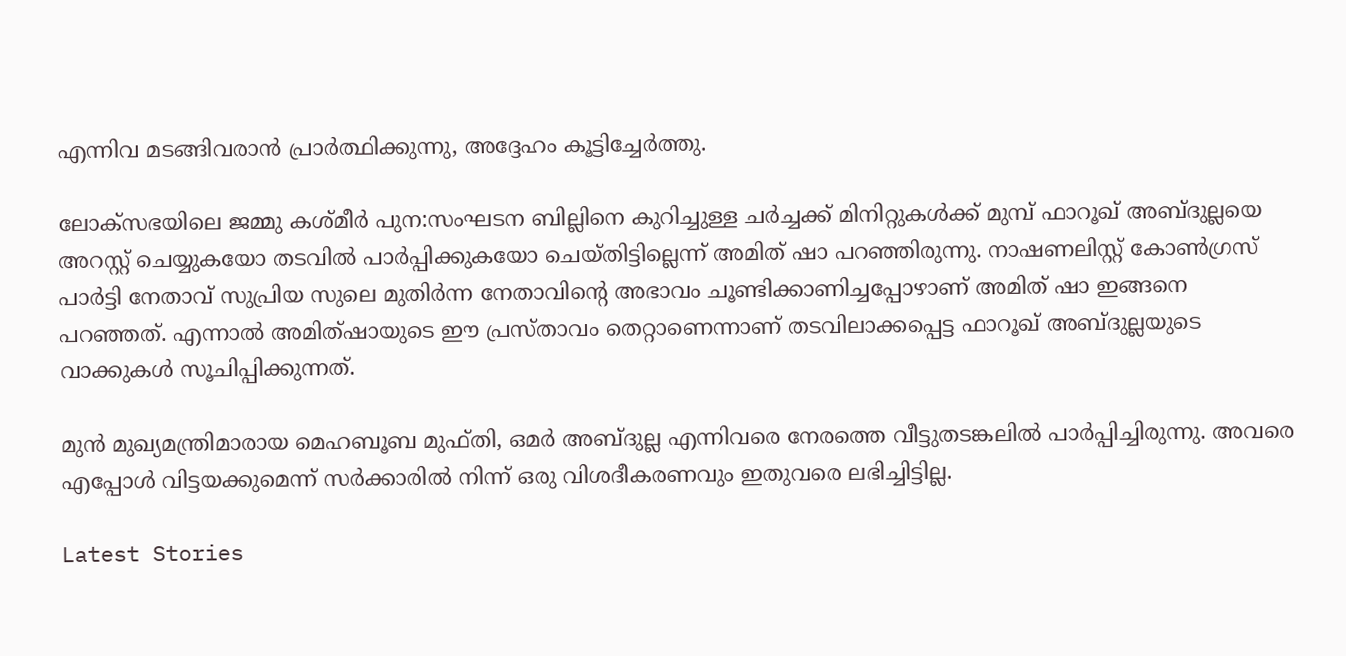എന്നിവ മടങ്ങിവരാൻ പ്രാർത്ഥിക്കുന്നു, അദ്ദേഹം കൂട്ടിച്ചേർത്തു.

ലോക്സഭയിലെ ജമ്മു കശ്മീർ പുന:സംഘടന ബില്ലിനെ കുറിച്ചുള്ള ചർച്ചക്ക്‌ മിനിറ്റുകൾക്ക് മുമ്പ് ഫാറൂഖ് അബ്ദുല്ലയെ അറസ്റ്റ് ചെയ്യുകയോ തടവിൽ പാർപ്പിക്കുകയോ ചെയ്തിട്ടില്ലെന്ന് അമിത് ഷാ പറഞ്ഞിരുന്നു. നാഷണലിസ്റ്റ് കോൺഗ്രസ് പാർട്ടി നേതാവ് സുപ്രിയ സുലെ മുതിർന്ന നേതാവിന്റെ അഭാവം ചൂണ്ടിക്കാണിച്ചപ്പോഴാണ് അമിത് ഷാ ഇങ്ങനെ പറഞ്ഞത്. എന്നാൽ അമിത്ഷായുടെ ഈ പ്രസ്താവം തെറ്റാണെന്നാണ് തടവിലാക്കപ്പെട്ട ഫാറൂഖ് അബ്ദുല്ലയുടെ വാക്കുകൾ സൂചിപ്പിക്കുന്നത്.

മുൻ മുഖ്യമന്ത്രിമാരായ മെഹബൂബ മുഫ്തി, ഒമർ അബ്ദുല്ല എന്നിവരെ നേരത്തെ വീട്ടുതടങ്കലിൽ പാർപ്പിച്ചിരുന്നു. അവരെ എപ്പോൾ വിട്ടയക്കുമെന്ന് സർക്കാരിൽ നിന്ന് ഒരു വിശദീകരണവും ഇതുവരെ ലഭിച്ചിട്ടില്ല.

Latest Stories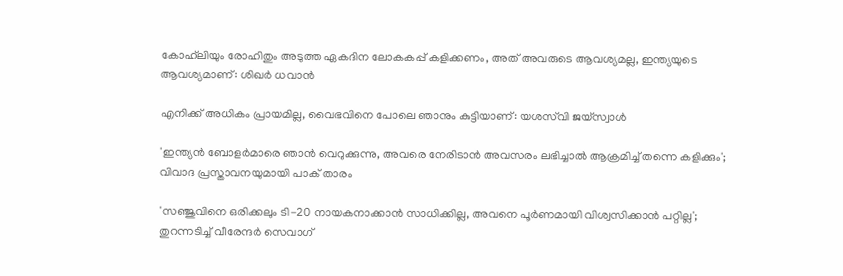കോഹ്‌ലിയും രോഹിതും അടുത്ത ഏകദിന ലോകകപ്പ് കളിക്കണം, അത് അവരുടെ ആവശ്യമല്ല, ഇന്ത്യയുടെ ആവശ്യമാണ്: ശിഖർ ധവാൻ

എനിക്ക് അധികം പ്രായമില്ല, വൈഭവിനെ പോലെ ഞാനും കുട്ടിയാണ്: യശസ്‌വി ജയ്‌സ്വാൾ

'ഇന്ത്യൻ ബോളർമാരെ ഞാൻ വെറുക്കുന്നു, അവരെ നേരിടാൻ അവസരം ലഭിച്ചാൽ ആക്രമിച്ച് തന്നെ കളിക്കും'; വിവാദ പ്രസ്താവനയുമായി പാക് താരം

'സഞ്ജുവിനെ ഒരിക്കലും ടി-20 നായകനാക്കാൻ സാധിക്കില്ല, അവനെ പൂർണമായി വിശ്വസിക്കാൻ പറ്റില്ല'; തുറന്നടിച്ച് വീരേന്ദര്‍ സെവാഗ്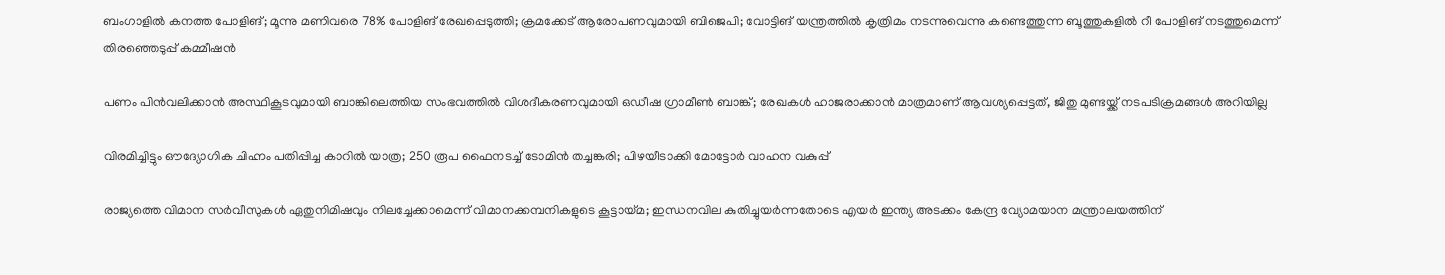ബംഗാളില്‍ കനത്ത പോളിങ്; മൂന്നു മണിവരെ 78% പോളിങ് രേഖപ്പെടുത്തി; ക്രമക്കേട് ആരോപണവുമായി ബിജെപി; വോട്ടിങ് യന്ത്രത്തില്‍ കൃത്രിമം നടന്നുവെന്നു കണ്ടെത്തുന്ന ബൂത്തുകളില്‍ റീ പോളിങ് നടത്തുമെന്ന് തിരഞ്ഞെടുപ്പ് കമ്മീഷന്‍

പണം പിന്‍വലിക്കാന്‍ അസ്ഥികൂടവുമായി ബാങ്കിലെത്തിയ സംഭവത്തില്‍ വിശദീകരണവുമായി ഒഡീഷ ഗ്രാമീണ്‍ ബാങ്ക്; രേഖകള്‍ ഹാജരാക്കാന്‍ മാത്രമാണ് ആവശ്യപ്പെട്ടത്, ജിതു മുണ്ടയ്ക്ക് നടപടിക്രമങ്ങള്‍ അറിയില്ല

വിരമിച്ചിട്ടും ഔദ്യോഗിക ചിഹ്നം പതിപ്പിച്ച കാറിൽ യാത്ര; 250 രൂപ ഫൈനടച്ച് ടോമിൻ ത‍ച്ചങ്കരി; പിഴയീ‌ടാക്കി മോട്ടോർ വാഹന വകുപ്പ്

രാജ്യത്തെ വിമാന സര്‍വീസുകള്‍ ഏതുനിമിഷവും നിലച്ചേക്കാമെന്ന് വിമാനക്കമ്പനികളുടെ കൂട്ടായ്മ; ഇന്ധനവില കുതിച്ചുയര്‍ന്നതോടെ എയര്‍ ഇന്ത്യ അടക്കം കേന്ദ്ര വ്യോമയാന മന്ത്രാലയത്തിന്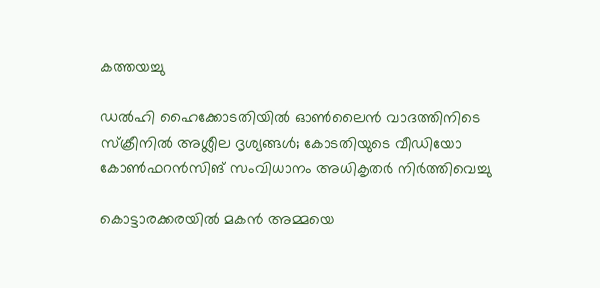കത്തയച്ചു

ഡല്‍ഹി ഹൈക്കോടതിയില്‍ ഓണ്‍ലൈന്‍ വാദത്തിനിടെ സ്‌ക്രീനില്‍ അശ്ലീല ദൃശ്യങ്ങള്‍; കോടതിയുടെ വീഡിയോ കോണ്‍ഫറന്‍സിങ് സംവിധാനം അധികൃതര്‍ നിര്‍ത്തിവെച്ചു

കൊട്ടാരക്കരയിൽ മകൻ അമ്മയെ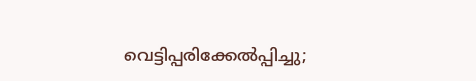വെട്ടിപ്പരിക്കേൽപ്പിച്ചു;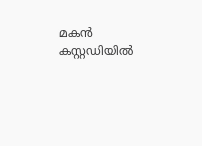മകൻ കസ്റ്റഡിയിൽ